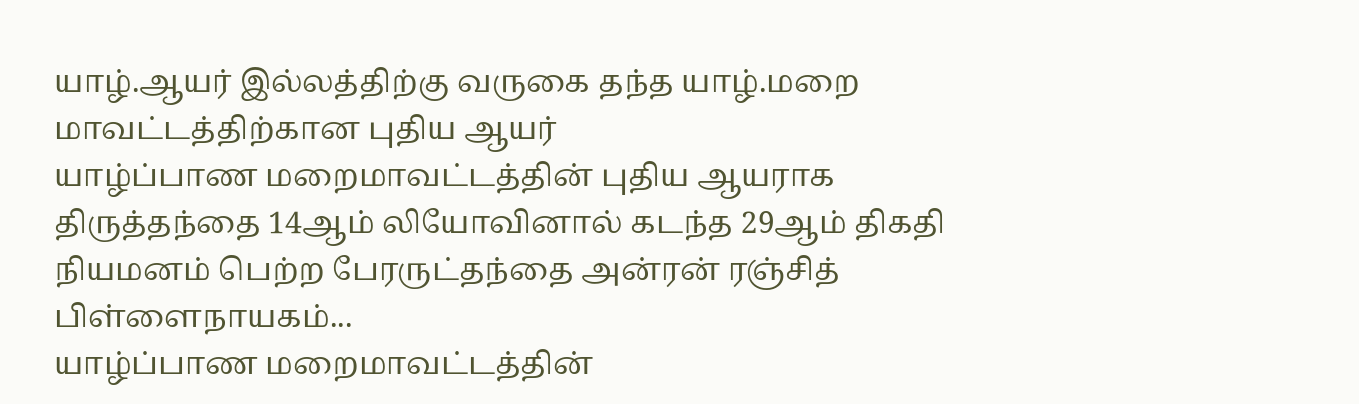யாழ்.ஆயர் இல்லத்திற்கு வருகை தந்த யாழ்.மறை மாவட்டத்திற்கான புதிய ஆயர்
யாழ்ப்பாண மறைமாவட்டத்தின் புதிய ஆயராக திருத்தந்தை 14ஆம் லியோவினால் கடந்த 29ஆம் திகதி நியமனம் பெற்ற பேரருட்தந்தை அன்ரன் ரஞ்சித் பிள்ளைநாயகம்...
யாழ்ப்பாண மறைமாவட்டத்தின்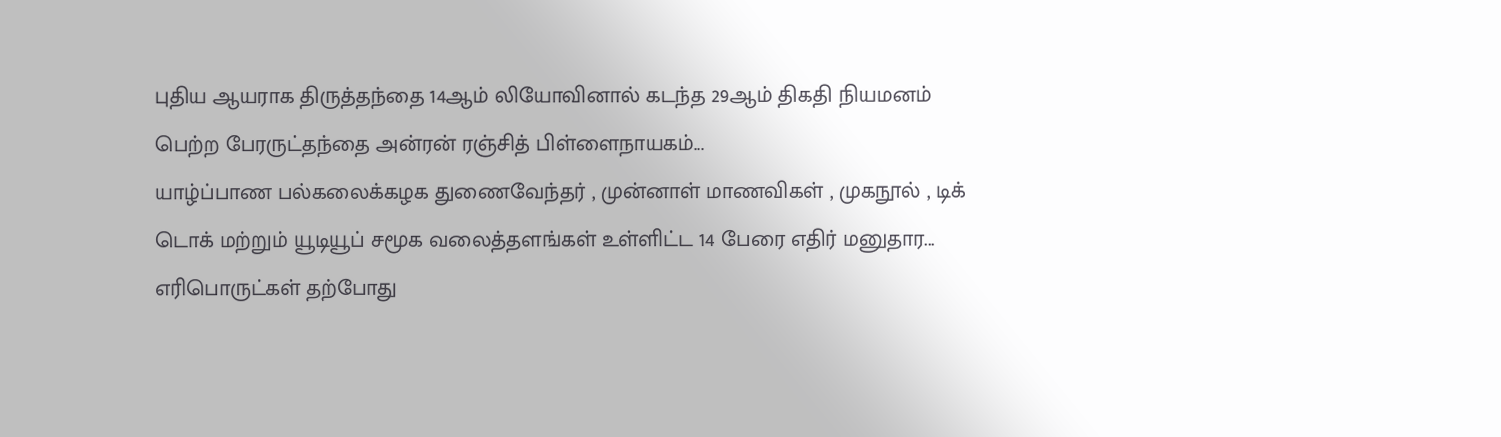புதிய ஆயராக திருத்தந்தை 14ஆம் லியோவினால் கடந்த 29ஆம் திகதி நியமனம் பெற்ற பேரருட்தந்தை அன்ரன் ரஞ்சித் பிள்ளைநாயகம்...
யாழ்ப்பாண பல்கலைக்கழக துணைவேந்தர் , முன்னாள் மாணவிகள் , முகநூல் , டிக் டொக் மற்றும் யூடியூப் சமூக வலைத்தளங்கள் உள்ளிட்ட 14 பேரை எதிர் மனுதார...
எரிபொருட்கள் தற்போது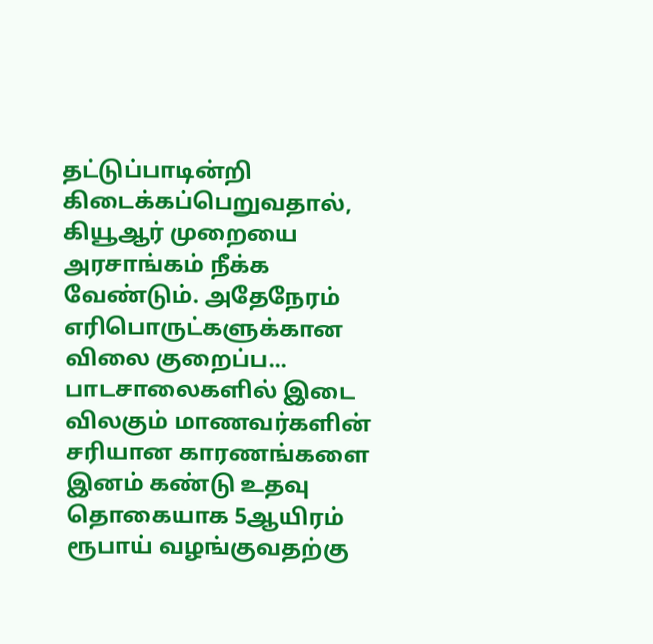தட்டுப்பாடின்றி கிடைக்கப்பெறுவதால், கியூஆர் முறையை அரசாங்கம் நீக்க வேண்டும். அதேநேரம் எரிபொருட்களுக்கான விலை குறைப்ப...
பாடசாலைகளில் இடை விலகும் மாணவர்களின் சரியான காரணங்களை இனம் கண்டு உதவு தொகையாக 5ஆயிரம் ரூபாய் வழங்குவதற்கு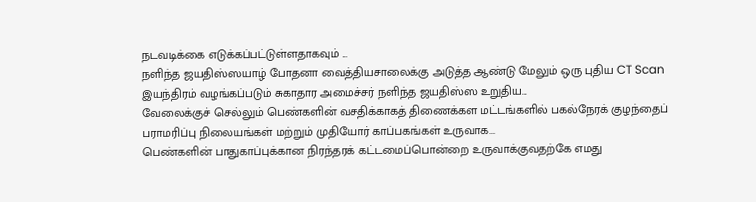நடவடிக்கை எடுக்கப்பட்டுள்ளதாகவும் ...
நளிந்த ஜயதிஸ்ஸயாழ் போதனா வைத்தியசாலைக்கு அடுத்த ஆண்டு மேலும் ஒரு புதிய CT Scan இயந்திரம் வழங்கப்படும் சுகாதார அமைச்சர் நளிந்த ஜயதிஸ்ஸ உறுதிய...
வேலைக்குச் செல்லும் பெண்களின் வசதிக்காகத் திணைக்கள மட்டங்களில் பகல்நேரக் குழந்தைப் பராமரிப்பு நிலையங்கள் மற்றும் முதியோர் காப்பகங்கள் உருவாக...
பெண்களின் பாதுகாப்புக்கான நிரந்தரக் கட்டமைப்பொன்றை உருவாக்குவதற்கே எமது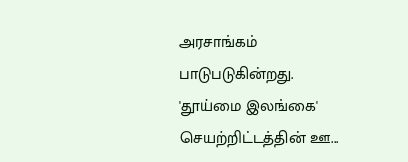அரசாங்கம் பாடுபடுகின்றது. 'தூய்மை இலங்கை' செயற்றிட்டத்தின் ஊ...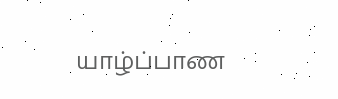யாழ்ப்பாண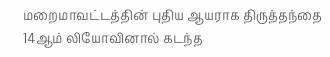மறைமாவட்டத்தின் புதிய ஆயராக திருத்தந்தை 14ஆம் லியோவினால் கடந்த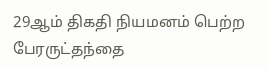29ஆம் திகதி நியமனம் பெற்ற பேரருட்தந்தை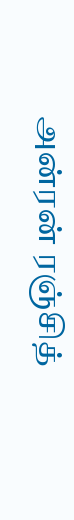அன்ரன் ரஞ்சித்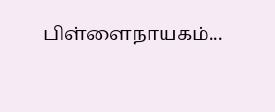பிள்ளைநாயகம்...